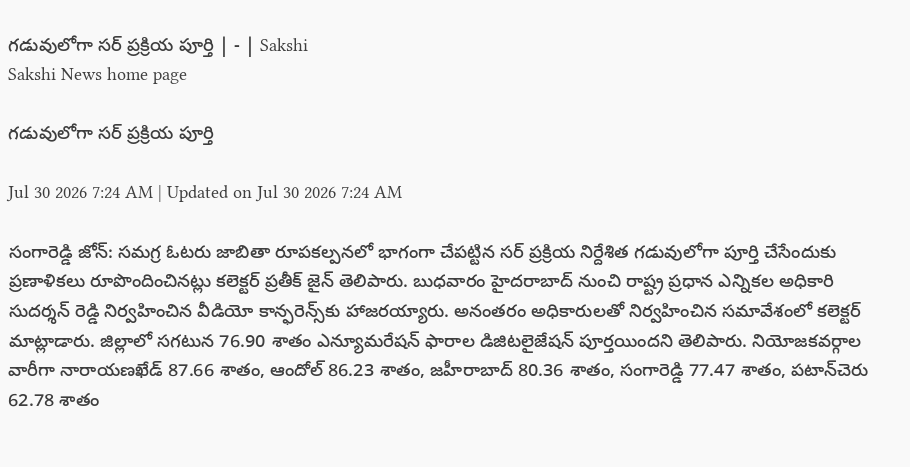గడువులోగా సర్‌ ప్రక్రియ పూర్తి | - | Sakshi
Sakshi News home page

గడువులోగా సర్‌ ప్రక్రియ పూర్తి

Jul 30 2026 7:24 AM | Updated on Jul 30 2026 7:24 AM

సంగారెడ్డి జోన్‌: సమగ్ర ఓటరు జాబితా రూపకల్పనలో భాగంగా చేపట్టిన సర్‌ ప్రక్రియ నిర్దేశిత గడువులోగా పూర్తి చేసేందుకు ప్రణాళికలు రూపొందించినట్లు కలెక్టర్‌ ప్రతీక్‌ జైన్‌ తెలిపారు. బుధవారం హైదరాబాద్‌ నుంచి రాష్ట్ర ప్రధాన ఎన్నికల అధికారి సుదర్శన్‌ రెడ్డి నిర్వహించిన వీడియో కాన్ఫరెన్స్‌కు హాజరయ్యారు. అనంతరం అధికారులతో నిర్వహించిన సమావేశంలో కలెక్టర్‌ మాట్లాడారు. జిల్లాలో సగటున 76.90 శాతం ఎన్యూమరేషన్‌ ఫారాల డిజిటలైజేషన్‌ పూర్తయిందని తెలిపారు. నియోజకవర్గాల వారీగా నారాయణఖేడ్‌ 87.66 శాతం, ఆందోల్‌ 86.23 శాతం, జహీరాబాద్‌ 80.36 శాతం, సంగారెడ్డి 77.47 శాతం, పటాన్‌చెరు 62.78 శాతం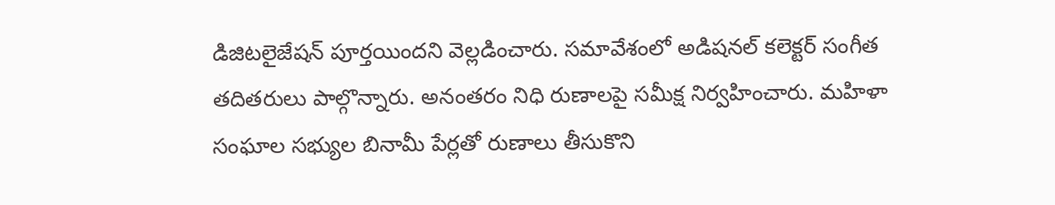డిజిటలైజేషన్‌ పూర్తయిందని వెల్లడించారు. సమావేశంలో అడిషనల్‌ కలెక్టర్‌ సంగీత తదితరులు పాల్గొన్నారు. అనంతరం నిధి రుణాలపై సమీక్ష నిర్వహించారు. మహిళా సంఘాల సభ్యుల బినామీ పేర్లతో రుణాలు తీసుకొని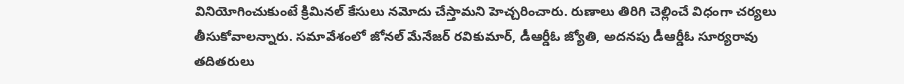వినియోగించుకుంటే క్రిమినల్‌ కేసులు నమోదు చేస్తామని హెచ్చరించారు. రుణాలు తిరిగి చెల్లించే విధంగా చర్యలు తీసుకోవాలన్నారు. సమావేశంలో జోనల్‌ మేనేజర్‌ రవికుమార్‌, డీఆర్డీఓ జ్యోతి, అదనపు డీఆర్డీఓ సూర్యరావు తదితరులు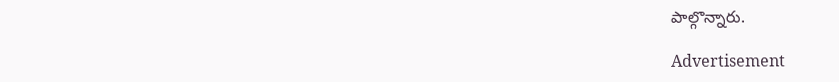పాల్గొన్నారు.

Advertisement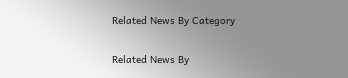Related News By Category

Related News By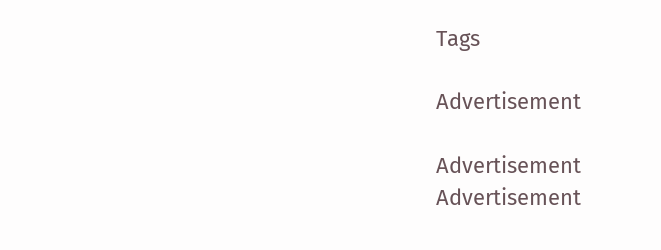Tags

Advertisement

Advertisement
Advertisement